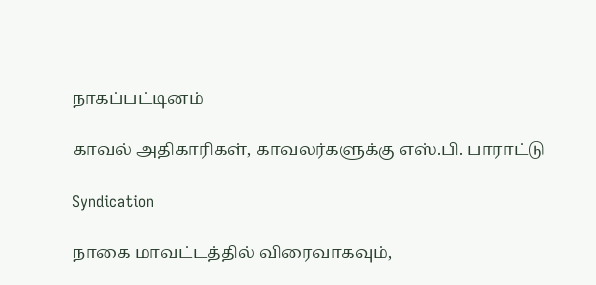நாகப்பட்டினம்

காவல் அதிகாரிகள், காவலர்களுக்கு எஸ்.பி. பாராட்டு

Syndication

நாகை மாவட்டத்தில் விரைவாகவும்,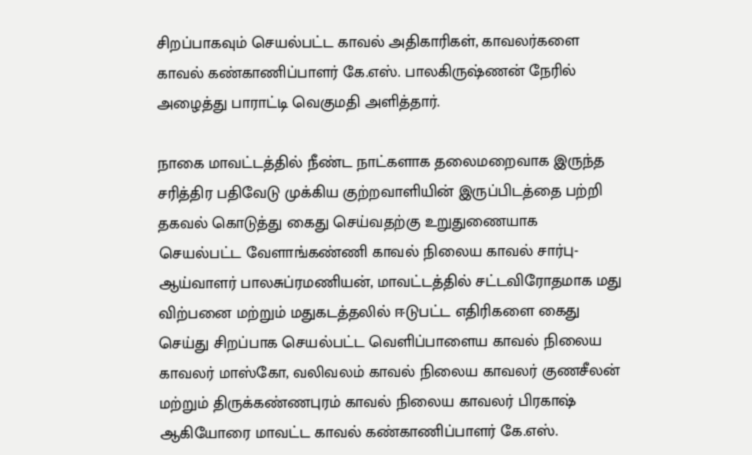சிறப்பாகவும் செயல்பட்ட காவல் அதிகாரிகள், காவலர்களை காவல் கண்காணிப்பாளர் கே.எஸ். பாலகிருஷ்ணன் நேரில் அழைத்து பாராட்டி வெகுமதி அளித்தார்.

நாகை மாவட்டத்தில் நீண்ட நாட்களாக தலைமறைவாக இருந்த சரித்திர பதிவேடு முக்கிய குற்றவாளியின் இருப்பிடத்தை பற்றி தகவல் கொடுத்து கைது செய்வதற்கு உறுதுணையாக செயல்பட்ட வேளாங்கண்ணி காவல் நிலைய காவல் சார்பு- ஆய்வாளர் பாலசுப்ரமணியன், மாவட்டத்தில் சட்டவிரோதமாக மது விற்பனை மற்றும் மதுகடத்தலில் ஈடுபட்ட எதிரிகளை கைது செய்து சிறப்பாக செயல்பட்ட வெளிப்பாளைய காவல் நிலைய காவலர் மாஸ்கோ, வலிவலம் காவல் நிலைய காவலர் குணசீலன் மற்றும் திருக்கண்ணபுரம் காவல் நிலைய காவலர் பிரகாஷ் ஆகியோரை மாவட்ட காவல் கண்காணிப்பாளர் கே.எஸ்.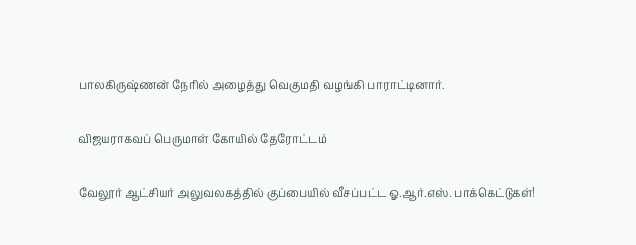பாலகிருஷ்ணன் நேரில் அழைத்து வெகுமதி வழங்கி பாராட்டினார்.

விஜயராகவப் பெருமாள் கோயில் தேரோட்டம்

வேலூர் ஆட்சியர் அலுவலகத்தில் குப்பையில் வீசப்பட்ட ஓ.ஆர்.எஸ். பாக்கெட்டுகள்!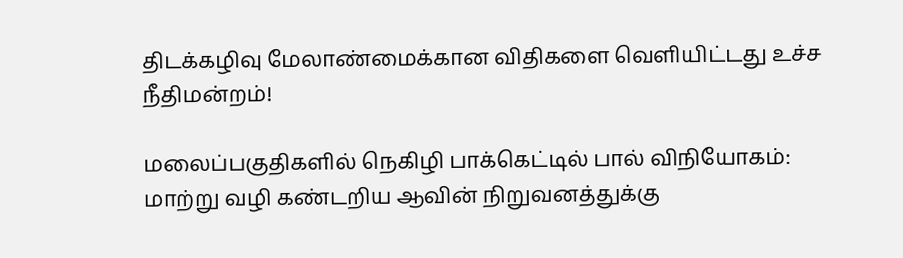திடக்கழிவு மேலாண்மைக்கான விதிகளை வெளியிட்டது உச்ச நீதிமன்றம்!

மலைப்பகுதிகளில் நெகிழி பாக்கெட்டில் பால் விநியோகம்: மாற்று வழி கண்டறிய ஆவின் நிறுவனத்துக்கு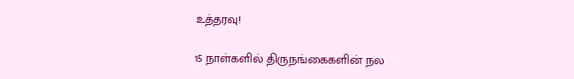உத்தரவு!

15 நாள்களில் திருநங்கைகளின் நல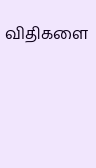விதிகளை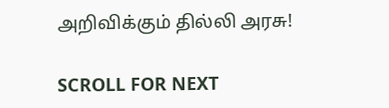அறிவிக்கும் தில்லி அரசு!

SCROLL FOR NEXT